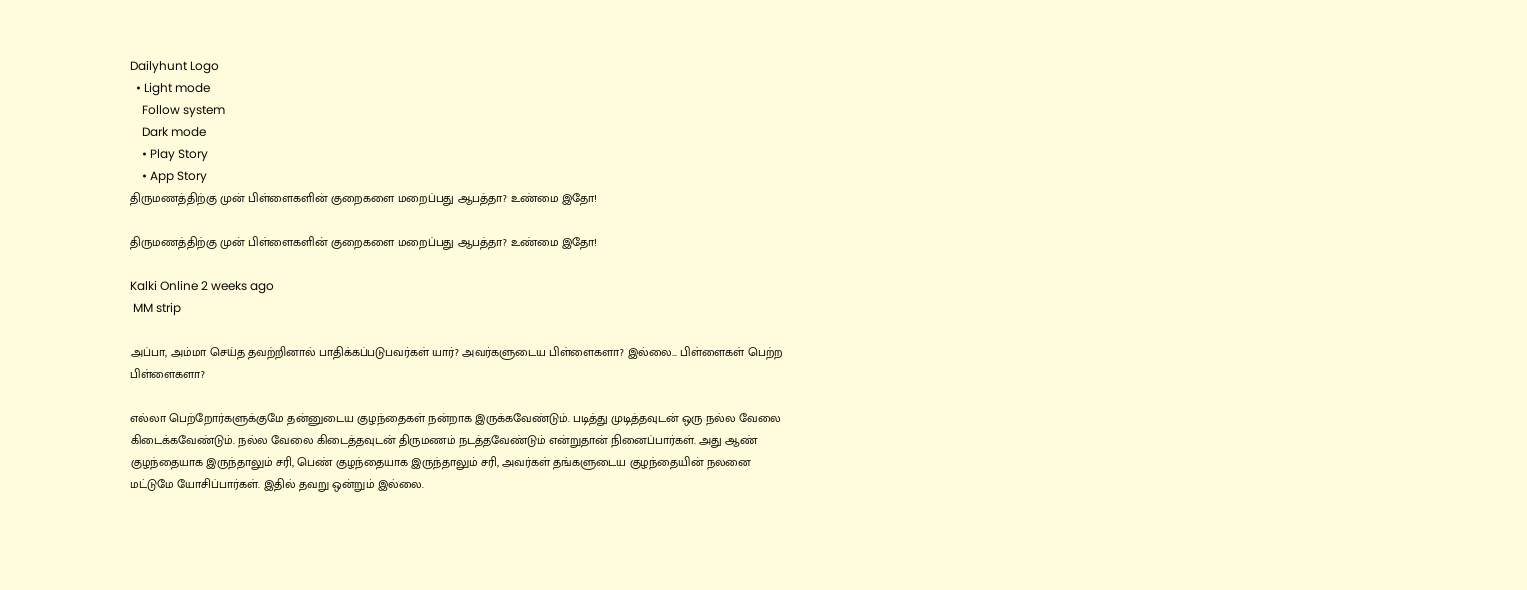Dailyhunt Logo
  • Light mode
    Follow system
    Dark mode
    • Play Story
    • App Story
திருமணத்திற்கு முன் பிள்ளைகளின் குறைகளை மறைப்பது ஆபத்தா? உண்மை இதோ!

திருமணத்திற்கு முன் பிள்ளைகளின் குறைகளை மறைப்பது ஆபத்தா? உண்மை இதோ!

Kalki Online 2 weeks ago
 MM strip

அப்பா, அம்மா செய்த தவற்றினால் பாதிக்கப்படுபவர்கள் யார்? அவர்களுடைய பிள்ளைகளா? இல்லை... பிள்ளைகள் பெற்ற பிள்ளைகளா?

எல்லா பெற்றோர்களுக்குமே தன்னுடைய குழந்தைகள் நன்றாக இருக்கவேண்டும். படித்து முடித்தவுடன் ஒரு நல்ல வேலை கிடைக்கவேண்டும். நல்ல வேலை கிடைத்தவுடன் திருமணம் நடத்தவேண்டும் என்றுதான் நினைப்பார்கள். அது ஆண் குழந்தையாக இருந்தாலும் சரி, பெண் குழந்தையாக இருந்தாலும் சரி, அவர்கள் தங்களுடைய குழந்தையின் நலனை மட்டுமே யோசிப்பார்கள். இதில் தவறு ஒன்றும் இல்லை.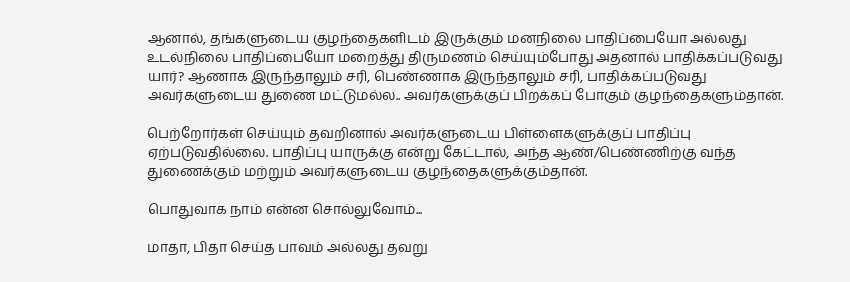ஆனால், தங்களுடைய குழந்தைகளிடம் இருக்கும் மனநிலை பாதிப்பையோ அல்லது உடல்நிலை பாதிப்பையோ மறைத்து திருமணம் செய்யும்போது அதனால் பாதிக்கப்படுவது யார்? ஆணாக இருந்தாலும் சரி, பெண்ணாக இருந்தாலும் சரி, பாதிக்கப்படுவது அவர்களுடைய துணை மட்டுமல்ல.. அவர்களுக்குப் பிறக்கப் போகும் குழந்தைகளும்தான்.

பெற்றோர்கள் செய்யும் தவறினால் அவர்களுடைய பிள்ளைகளுக்குப் பாதிப்பு ஏற்படுவதில்லை. பாதிப்பு யாருக்கு என்று கேட்டால், அந்த ஆண்/பெண்ணிற்கு வந்த துணைக்கும் மற்றும் அவர்களுடைய குழந்தைகளுக்கும்தான்.

பொதுவாக நாம் என்ன சொல்லுவோம்...

மாதா, பிதா செய்த பாவம் அல்லது தவறு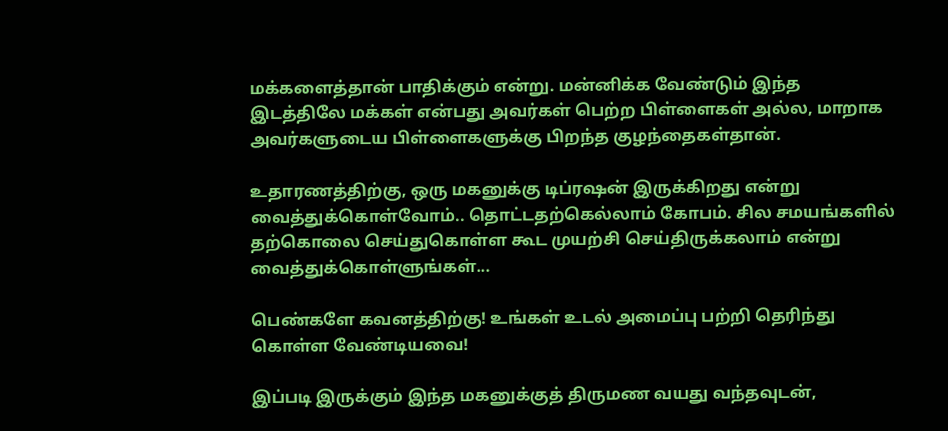மக்களைத்தான் பாதிக்கும் என்று. மன்னிக்க வேண்டும் இந்த இடத்திலே மக்கள் என்பது அவர்கள் பெற்ற பிள்ளைகள் அல்ல, மாறாக அவர்களுடைய பிள்ளைகளுக்கு பிறந்த குழந்தைகள்தான்.

உதாரணத்திற்கு, ஒரு மகனுக்கு டிப்ரஷன் இருக்கிறது என்று வைத்துக்கொள்வோம்.. தொட்டதற்கெல்லாம் கோபம். சில சமயங்களில் தற்கொலை செய்துகொள்ள கூட முயற்சி செய்திருக்கலாம் என்று வைத்துக்கொள்ளுங்கள்...

பெண்களே கவனத்திற்கு! உங்கள் உடல் அமைப்பு பற்றி தெரிந்து கொள்ள வேண்டியவை!

இப்படி இருக்கும் இந்த மகனுக்குத் திருமண வயது வந்தவுடன்,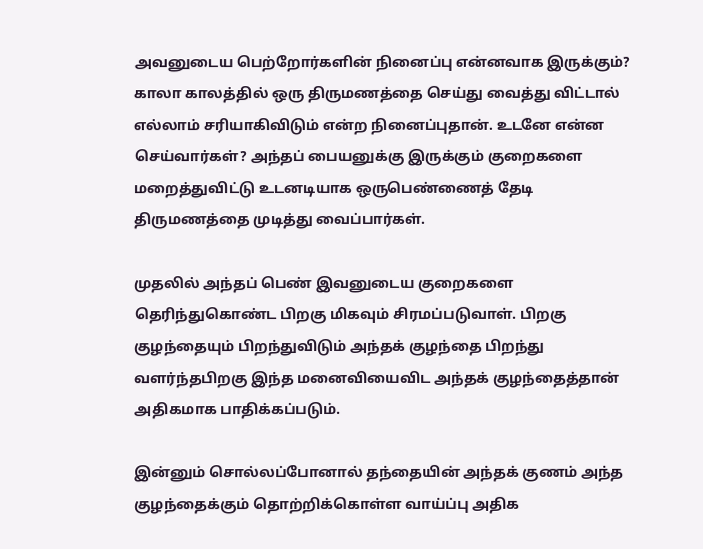அவனுடைய பெற்றோர்களின் நினைப்பு என்னவாக இருக்கும்? காலா காலத்தில் ஒரு திருமணத்தை செய்து வைத்து விட்டால் எல்லாம் சரியாகிவிடும் என்ற நினைப்புதான். உடனே என்ன செய்வார்கள்? அந்தப் பையனுக்கு இருக்கும் குறைகளை மறைத்துவிட்டு உடனடியாக ஒருபெண்ணைத் தேடி திருமணத்தை முடித்து வைப்பார்கள்.

முதலில் அந்தப் பெண் இவனுடைய குறைகளை தெரிந்துகொண்ட பிறகு மிகவும் சிரமப்படுவாள். பிறகு குழந்தையும் பிறந்துவிடும் அந்தக் குழந்தை பிறந்து வளர்ந்தபிறகு இந்த மனைவியைவிட அந்தக் குழந்தைத்தான் அதிகமாக பாதிக்கப்படும்.

இன்னும் சொல்லப்போனால் தந்தையின் அந்தக் குணம் அந்த குழந்தைக்கும் தொற்றிக்கொள்ள வாய்ப்பு அதிக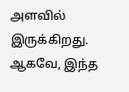அளவில் இருக்கிறது. ஆகவே, இந்த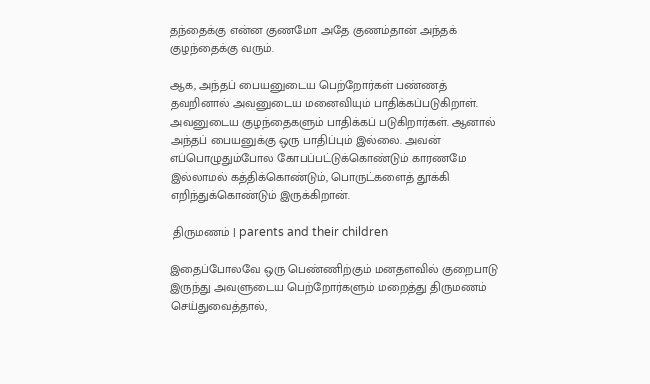தந்தைக்கு என்ன குணமோ அதே குணம்தான் அந்தக் குழந்தைக்கு வரும்.

ஆக, அந்தப் பையனுடைய பெற்றோர்கள் பண்ணத் தவறினால் அவனுடைய மனைவியும் பாதிக்கப்படுகிறாள். அவனுடைய குழந்தைகளும் பாதிக்கப் படுகிறார்கள். ஆனால் அந்தப் பையனுக்கு ஒரு பாதிப்பும் இல்லை. அவன் எப்பொழுதும்போல கோபப்பட்டுக்கொண்டும் காரணமே இல்லாமல் கத்திக்கொண்டும், பொருட்களைத் தூக்கி எறிந்துக்கொண்டும் இருக்கிறான்.

 திருமணம் | parents and their children

இதைப்போலவே ஒரு பெண்ணிற்கும் மனதளவில் குறைபாடு இருந்து அவளுடைய பெற்றோர்களும் மறைத்து திருமணம் செய்துவைத்தால்,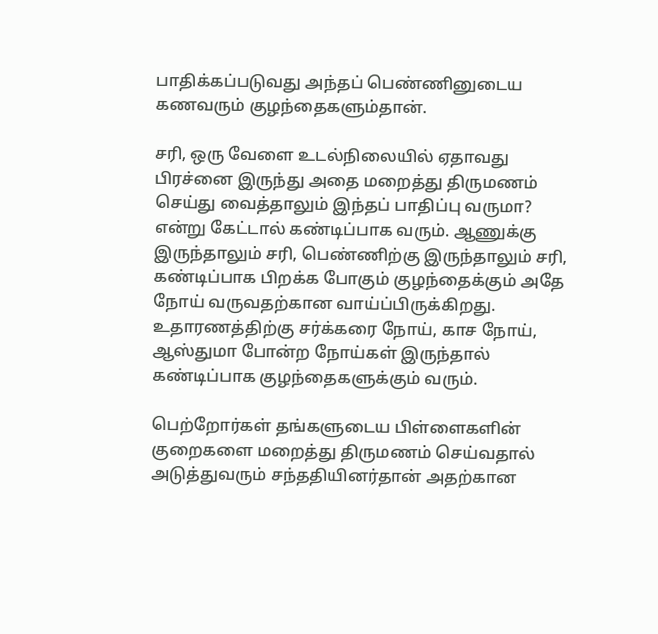பாதிக்கப்படுவது அந்தப் பெண்ணினுடைய கணவரும் குழந்தைகளும்தான்.

சரி, ஒரு வேளை உடல்நிலையில் ஏதாவது பிரச்னை இருந்து அதை மறைத்து திருமணம் செய்து வைத்தாலும் இந்தப் பாதிப்பு வருமா? என்று கேட்டால் கண்டிப்பாக வரும். ஆணுக்கு இருந்தாலும் சரி, பெண்ணிற்கு இருந்தாலும் சரி, கண்டிப்பாக பிறக்க போகும் குழந்தைக்கும் அதே நோய் வருவதற்கான வாய்ப்பிருக்கிறது. உதாரணத்திற்கு சர்க்கரை நோய், காச நோய், ஆஸ்துமா போன்ற நோய்கள் இருந்தால் கண்டிப்பாக குழந்தைகளுக்கும் வரும்.

பெற்றோர்கள் தங்களுடைய பிள்ளைகளின் குறைகளை மறைத்து திருமணம் செய்வதால் அடுத்துவரும் சந்ததியினர்தான் அதற்கான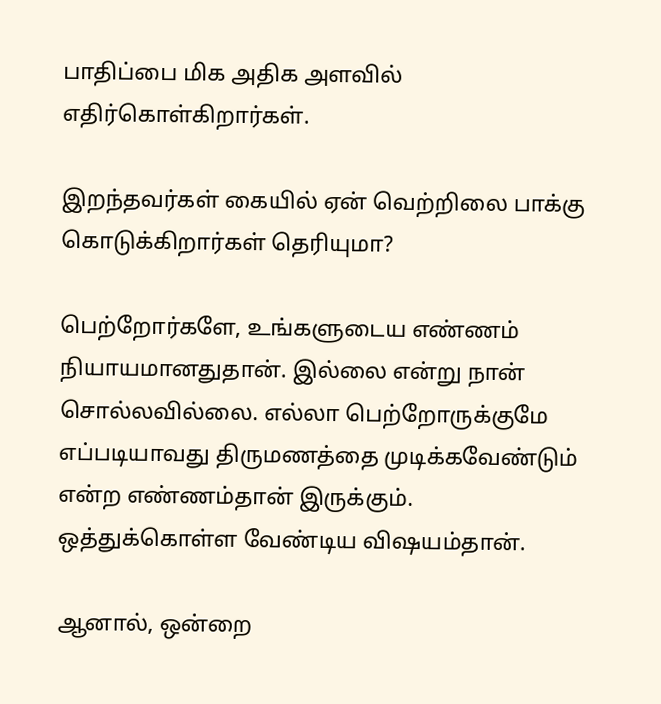பாதிப்பை மிக அதிக அளவில் எதிர்கொள்கிறார்கள்.

இறந்தவர்கள் கையில் ஏன் வெற்றிலை பாக்கு கொடுக்கிறார்கள் தெரியுமா?

பெற்றோர்களே, உங்களுடைய எண்ணம் நியாயமானதுதான். இல்லை என்று நான் சொல்லவில்லை. எல்லா பெற்றோருக்குமே எப்படியாவது திருமணத்தை முடிக்கவேண்டும் என்ற எண்ணம்தான் இருக்கும். ஒத்துக்கொள்ள வேண்டிய விஷயம்தான்.

ஆனால், ஒன்றை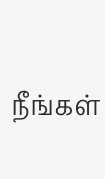நீங்கள்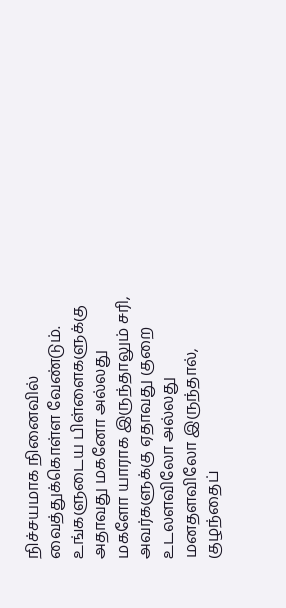நிச்சயமாக நினைவில் வைத்துக்கொள்ள வேண்டும். உங்களுடைய பிள்ளைகளுக்கு அதாவது மகனோ அல்லது மகளோ யாராக இருந்தாலும் சரி, அவர்களுக்கு ஏதாவது குறை உடலளவிலோ அல்லது மனதளவிலோ இருந்தால், குழந்தைப்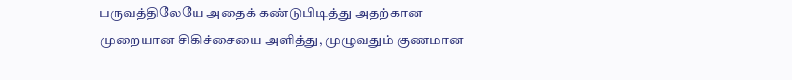பருவத்திலேயே அதைக் கண்டுபிடித்து அதற்கான‌ முறையான சிகிச்சையை அளித்து, முழுவதும் குணமான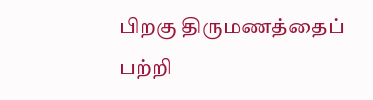பிறகு திருமணத்தைப் பற்றி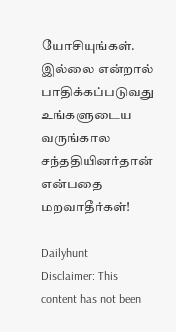யோசியுங்கள். இல்லை என்றால் பாதிக்கப்படுவது உங்களுடைய வருங்கால சந்ததியினர்தான் என்பதை மறவாதீர்கள்!

Dailyhunt
Disclaimer: This content has not been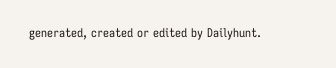generated, created or edited by Dailyhunt.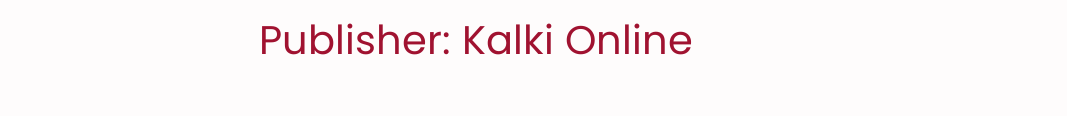Publisher: Kalki Online